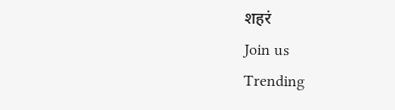शहरं
Join us
Trending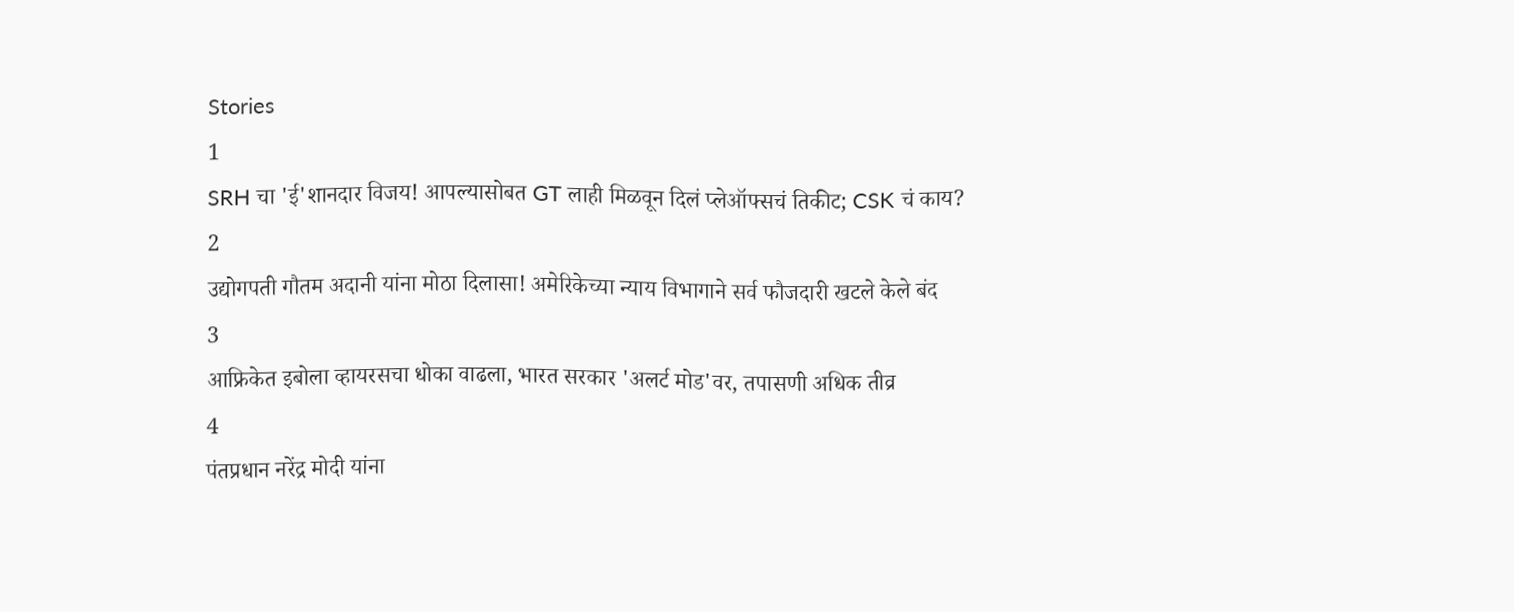Stories
1
SRH चा 'ई'शानदार विजय! आपल्यासोबत GT लाही मिळवून दिलं प्लेऑफ्सचं तिकीट; CSK चं काय?
2
उद्योगपती गौतम अदानी यांना मोठा दिलासा! अमेरिकेच्या न्याय विभागाने सर्व फौजदारी खटले केले बंद
3
आफ्रिकेत इबोला व्हायरसचा धोका वाढला, भारत सरकार 'अलर्ट मोड'वर, तपासणी अधिक तीव्र
4
पंतप्रधान नरेंद्र मोदी यांना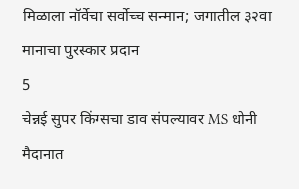मिळाला नॉर्वेचा सर्वोच्च सन्मान; जगातील ३२वा मानाचा पुरस्कार प्रदान
5
चेन्नई सुपर किंग्सचा डाव संपल्यावर MS धोनी मैदानात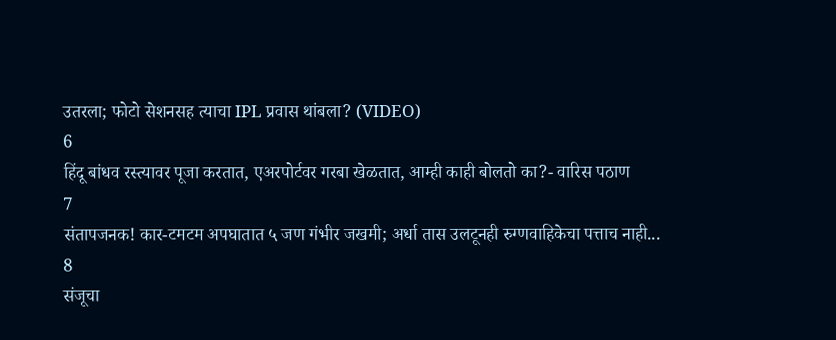उतरला; फोटो सेशनसह त्याचा IPL प्रवास थांबला? (VIDEO)
6
हिंदू बांधव रस्त्यावर पूजा करतात, एअरपोर्टवर गरबा खेळतात, आम्ही काही बोलतो का?- वारिस पठाण
7
संतापजनक! कार-टमटम अपघातात ५ जण गंभीर जखमी; अर्धा तास उलटूनही रुग्णवाहिकेचा पत्ताच नाही...
8
संजूचा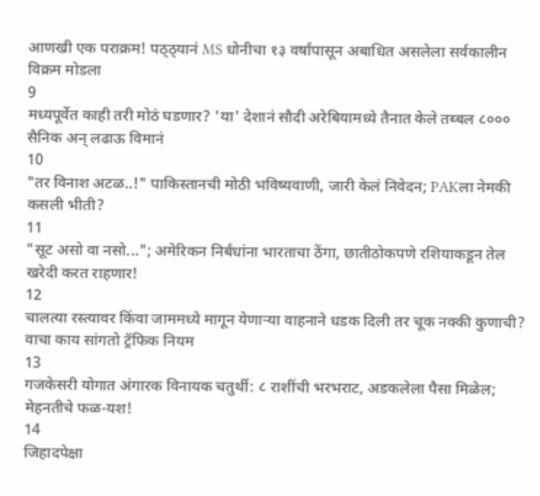आणखी एक पराक्रम! पठ्ठ्यानं MS धोनीचा १३ वर्षांपासून अबाधित असलेला सर्वकालीन विक्रम मोडला
9
मध्यपूर्वेत काही तरी मोठं घडणार? 'या' देशानं सौदी अरेबियामध्ये तैनात केले तब्बल ८००० सैनिक अन् लढाऊ विमानं
10
"तर विनाश अटळ..!" पाकिस्तानची मोठी भविष्यवाणी, जारी केलं निवेदन; PAKला नेमकी कसली भीती?
11
"सूट असो वा नसो..."; अमेरिकन निर्बंधांना भारताचा ठेंगा, छातीठोकपणे रशियाकडून तेल खरेदी करत राहणार!
12
चालत्या रस्त्यावर किंवा जाममध्ये मागून येणाऱ्या वाहनाने धडक दिली तर चूक नक्की कुणाची? वाचा काय सांगतो ट्रॅफिक नियम
13
गजकेसरी योगात अंगारक विनायक चतुर्थी: ८ राशींची भरभराट, अडकलेला पैसा मिळेल; मेहनतीचे फळ-यश!
14
जिहादपेक्षा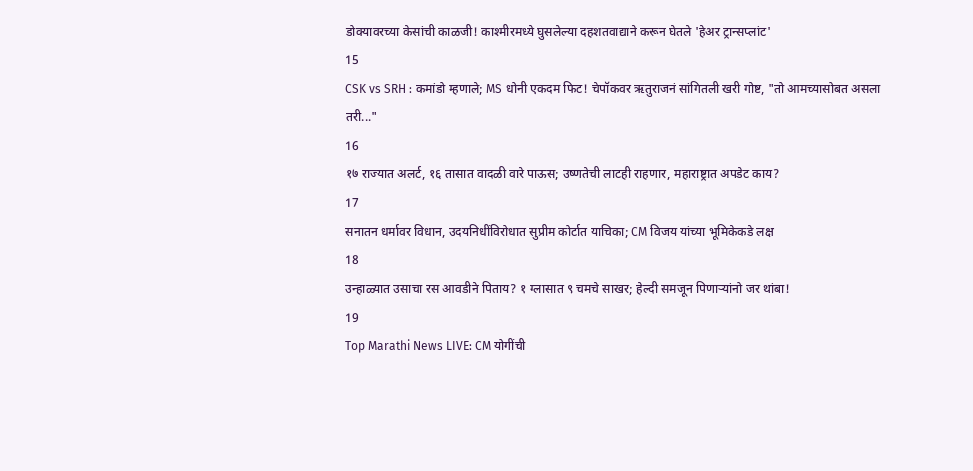डोक्यावरच्या केसांची काळजी! काश्मीरमध्ये घुसलेल्या दहशतवाद्याने करून घेतले 'हेअर ट्रान्सप्लांट'
15
CSK vs SRH : कमांडो म्हणाले; MS धोनी एकदम फिट! चेपॉकवर ऋतुराजनं सांगितली खरी गोष्ट, "तो आमच्यासोबत असला तरी..."
16
१७ राज्यात अलर्ट, १६ तासात वादळी वारे पाऊस; उष्णतेची लाटही राहणार, महाराष्ट्रात अपडेट काय?
17
सनातन धर्मावर विधान, उदयनिधींविरोधात सुप्रीम कोर्टात याचिका; CM विजय यांच्या भूमिकेकडे लक्ष
18
उन्हाळ्यात उसाचा रस आवडीने पिताय? १ ग्लासात ९ चमचे साखर; हेल्दी समजून पिणाऱ्यांनो जर थांबा!
19
Top Marathi News LIVE: CM योगींची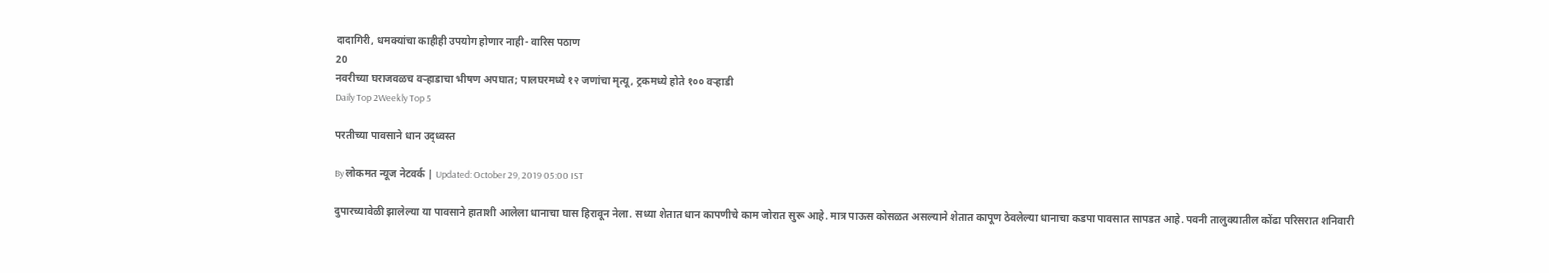दादागिरी, धमक्यांचा काहीही उपयोग होणार नाही- वारिस पठाण
20
नवरीच्या घराजवळच वऱ्हाडाचा भीषण अपघात; पालघरमध्ये १२ जणांचा मृत्यू, ट्रकमध्ये होते १०० वऱ्हाडी
Daily Top 2Weekly Top 5

परतीच्या पावसाने धान उद्ध्वस्त

By लोकमत न्यूज नेटवर्क | Updated: October 29, 2019 05:00 IST

दुपारच्यावेळी झालेल्या या पावसाने हाताशी आलेला धानाचा घास हिरावून नेला. सध्या शेतात धान कापणीचे काम जोरात सुरू आहे. मात्र पाऊस कोसळत असल्याने शेतात कापूण ठेवलेल्या धानाचा कडपा पावसात सापडत आहे. पवनी तालुक्यातील कोंढा परिसरात शनिवारी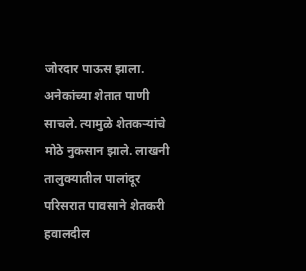जोरदार पाऊस झाला. अनेकांच्या शेतात पाणी साचले. त्यामुळे शेतकऱ्यांचे मोठे नुकसान झाले. लाखनी तालुक्यातील पालांदूर परिसरात पावसाने शेतकरी हवालदील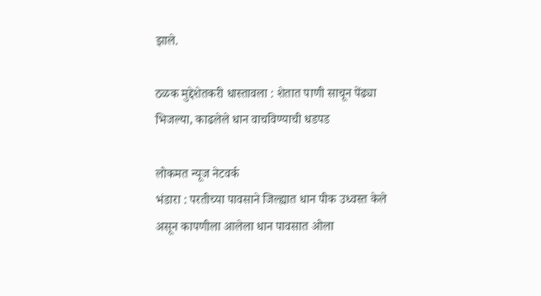झाले.

ठळक मुद्देशेतकरी धास्तावला : शेतात पाणी साचून पेंढ्या भिजल्या, काढलेले धान वाचविण्याची धडपड

लोकमत न्यूज नेटवर्क
भंडारा : परतीच्या पावसाने जिल्ह्यात धान पीक उध्वस्त केले असून कापणीला आलेला धान पावसात ओला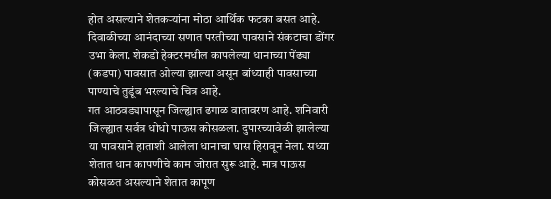होत असल्याने शेतकऱ्यांना मोठा आर्थिक फटका बसत आहे. दिवाळीच्या आनंदाच्या सणात परतीच्या पावसाने संकटाचा डोंगर उभा केला. शेकडो हेक्टरमधील कापलेल्या धानाच्या पेंढ्या (कडपा) पावसात ओल्या झाल्या असून बांध्याही पावसाच्या पाण्याचे तुडूंब भरल्याचे चित्र आहे.
गत आठवड्यापासून जिल्ह्यात ढगाळ वातावरण आहे. शनिवारी जिल्ह्यात सर्वत्र धोधो पाऊस कोसळला. दुपारच्यावेळी झालेल्या या पावसाने हाताशी आलेला धानाचा घास हिरावून नेला. सध्या शेतात धान कापणीचे काम जोरात सुरू आहे. मात्र पाऊस कोसळत असल्याने शेतात कापूण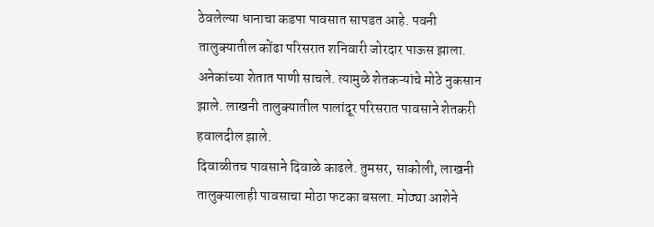ठेवलेल्या धानाचा कडपा पावसात सापडत आहे. पवनी तालुक्यातील कोंढा परिसरात शनिवारी जोरदार पाऊस झाला. अनेकांच्या शेतात पाणी साचले. त्यामुळे शेतकऱ्यांचे मोठे नुकसान झाले. लाखनी तालुक्यातील पालांदूर परिसरात पावसाने शेतकरी हवालदील झाले.
दिवाळीतच पावसाने दिवाळे काढले. तुमसर, साकोली, लाखनी तालुक्यालाही पावसाचा मोठा फटका बसला. मोठ्या आशेने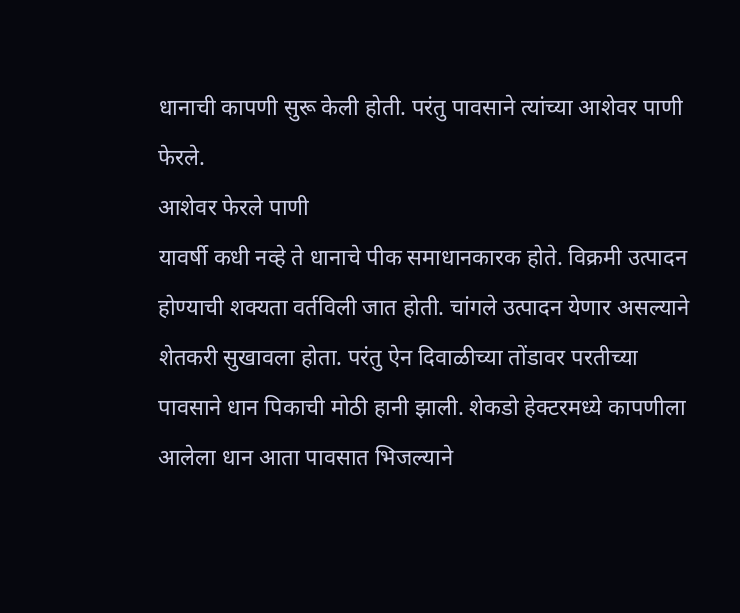धानाची कापणी सुरू केली होती. परंतु पावसाने त्यांच्या आशेवर पाणी फेरले.
आशेवर फेरले पाणी
यावर्षी कधी नव्हे ते धानाचे पीक समाधानकारक होते. विक्रमी उत्पादन होण्याची शक्यता वर्तविली जात होती. चांगले उत्पादन येणार असल्याने शेतकरी सुखावला होता. परंतु ऐन दिवाळीच्या तोंडावर परतीच्या पावसाने धान पिकाची मोठी हानी झाली. शेकडो हेक्टरमध्ये कापणीला आलेला धान आता पावसात भिजल्याने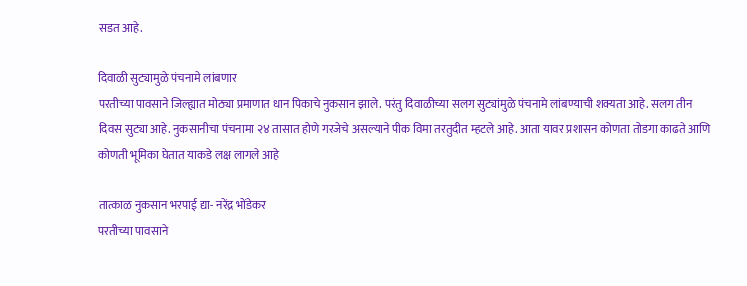सडत आहे.

दिवाळी सुट्यामुळे पंचनामे लांबणार
परतीच्या पावसाने जिल्ह्यात मोठ्या प्रमाणात धान पिकाचे नुकसान झाले. परंतु दिवाळीच्या सलग सुट्यांमुळे पंचनामे लांबण्याची शक्यता आहे. सलग तीन दिवस सुट्या आहे. नुकसानीचा पंचनामा २४ तासात होणे गरजेचे असल्याने पीक विमा तरतुदीत म्हटले आहे. आता यावर प्रशासन कोणता तोडगा काढते आणि कोणती भूमिका घेतात याकडे लक्ष लागले आहे

तात्काळ नुकसान भरपाई द्या- नरेंद्र भोंडेकर
परतीच्या पावसाने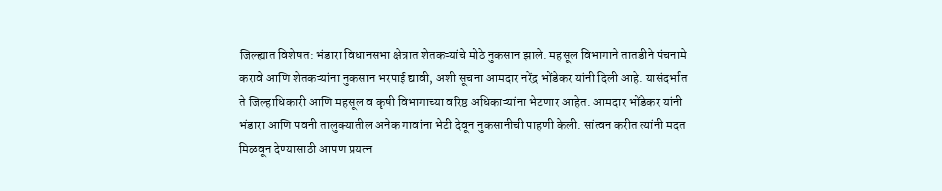जिल्ह्यात विशेषत: भंडारा विधानसभा क्षेत्रात शेतकऱ्यांचे मोठे नुकसान झाले. महसूल विभागाने तातडीने पंचनामे करावे आणि शेतकऱ्यांना नुकसान भरपाई द्यावी, अशी सूचना आमदार नरेंद्र भोंडेकर यांनी दिली आहे. यासंदर्भात ते जिल्हाधिकारी आणि महसूल व कृषी विभागाच्या वरिष्ठ अधिकाऱ्यांना भेटणार आहेत. आमदार भोंडेकर यांनी भंडारा आणि पवनी तालुक्यातील अनेक गावांना भेटी देवून नुकसानीची पाहणी केली. सांत्वन करीत त्यांनी मदत मिळवून देण्यासाठी आपण प्रयत्न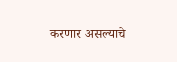करणार असल्याचे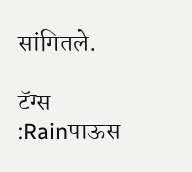सांगितले.

टॅग्स :Rainपाऊस